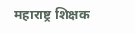महाराष्ट्र शिक्षक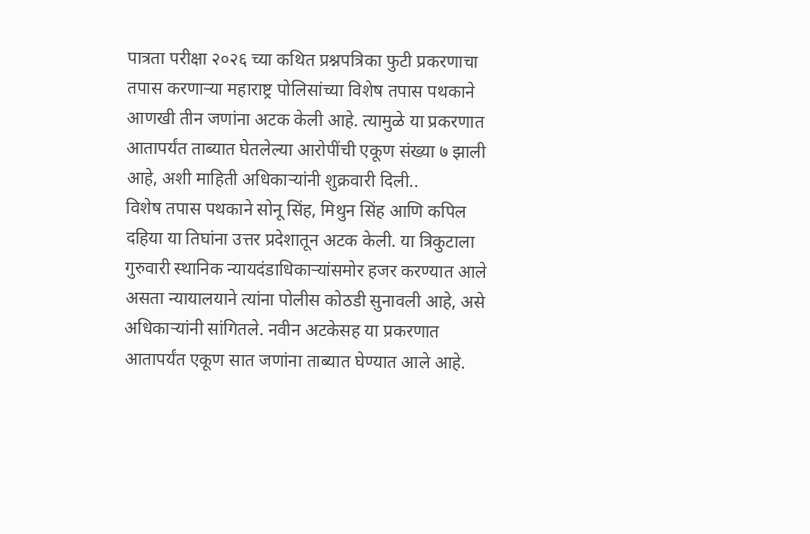पात्रता परीक्षा २०२६ च्या कथित प्रश्नपत्रिका फुटी प्रकरणाचा तपास करणाऱ्या महाराष्ट्र पोलिसांच्या विशेष तपास पथकाने आणखी तीन जणांना अटक केली आहे. त्यामुळे या प्रकरणात आतापर्यंत ताब्यात घेतलेल्या आरोपींची एकूण संख्या ७ झाली आहे, अशी माहिती अधिकाऱ्यांनी शुक्रवारी दिली..
विशेष तपास पथकाने सोनू सिंह, मिथुन सिंह आणि कपिल दहिया या तिघांना उत्तर प्रदेशातून अटक केली. या त्रिकुटाला गुरुवारी स्थानिक न्यायदंडाधिकाऱ्यांसमोर हजर करण्यात आले असता न्यायालयाने त्यांना पोलीस कोठडी सुनावली आहे, असे अधिकाऱ्यांनी सांगितले. नवीन अटकेसह या प्रकरणात आतापर्यंत एकूण सात जणांना ताब्यात घेण्यात आले आहे.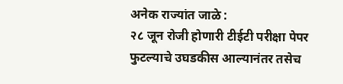अनेक राज्यांत जाळे :
२८ जून रोजी होणारी टीईटी परीक्षा पेपर फुटल्याचे उघडकीस आल्यानंतर तसेच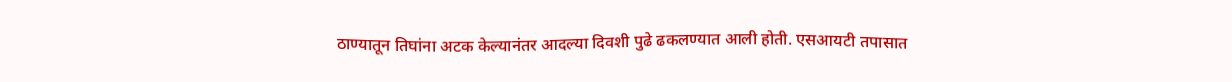ठाण्यातून तिघांना अटक केल्यानंतर आदल्या दिवशी पुढे ढकलण्यात आली होती. एसआयटी तपासात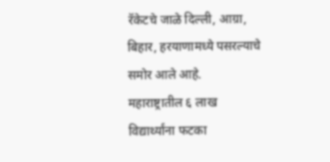रॅकेटचे जाळे दिल्ली, आग्रा, बिहार, हरयाणामध्ये पसरल्याचे समोर आले आहे.
महाराष्ट्रातील ६ लाख विद्यार्थ्यांना फटका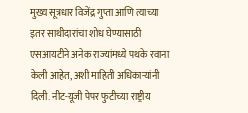मुख्य सूत्रधार विजेंद्र गुप्ता आणि त्याच्या इतर साथीदारांचा शोध घेण्यासाठी एसआयटीने अनेक राज्यांमध्ये पथके रवाना केली आहेत, अशी माहिती अधिकाऱ्यांनी दिली. नीट-यूजी पेपर फुटीच्या राष्ट्रीय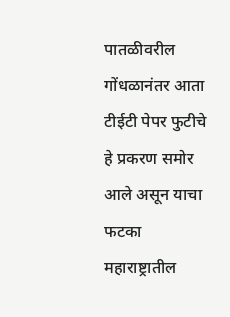पातळीवरील गोंधळानंतर आता टीईटी पेपर फुटीचे हे प्रकरण समोर आले असून याचा फटका महाराष्ट्रातील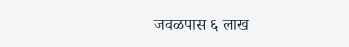जवळपास ६ लाख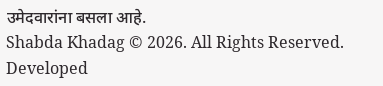उमेदवारांना बसला आहे.
Shabda Khadag © 2026. All Rights Reserved.
Developed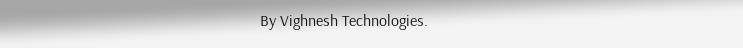By Vighnesh Technologies.